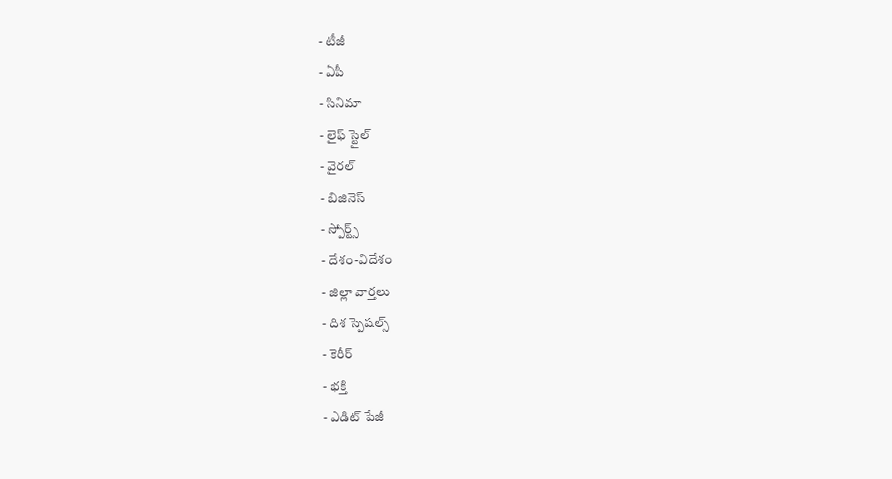- టీజీ
- ఏపీ
- సినిమా
- లైఫ్ స్టైల్
- వైరల్
- బిజినెస్
- స్పోర్ట్స్
- దేశం-విదేశం
- జిల్లా వార్తలు
- దిశ స్పెషల్స్
- కెరీర్
- భక్తి
- ఎడిట్ పేజీ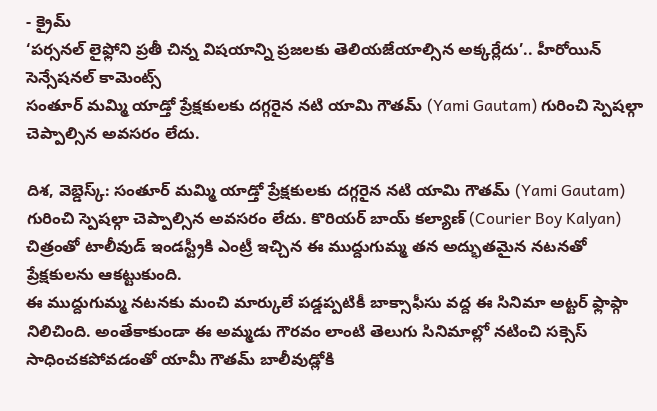- క్రైమ్
‘పర్సనల్ లైఫ్లోని ప్రతీ చిన్న విషయాన్ని ప్రజలకు తెలియజేయాల్సిన అక్కర్లేదు’.. హీరోయిన్ సెన్సేషనల్ కామెంట్స్
సంతూర్ మమ్మి యాడ్తో ప్రేక్షకులకు దగ్గరైన నటి యామి గౌతమ్ (Yami Gautam) గురించి స్పెషల్గా చెప్పాల్సిన అవసరం లేదు.

దిశ, వెబ్డెస్క్: సంతూర్ మమ్మి యాడ్తో ప్రేక్షకులకు దగ్గరైన నటి యామి గౌతమ్ (Yami Gautam) గురించి స్పెషల్గా చెప్పాల్సిన అవసరం లేదు. కొరియర్ బాయ్ కల్యాణ్ (Courier Boy Kalyan) చిత్రంతో టాలీవుడ్ ఇండస్ట్రీకి ఎంట్రీ ఇచ్చిన ఈ ముద్దుగుమ్మ తన అద్భుతమైన నటనతో ప్రేక్షకులను ఆకట్టుకుంది.
ఈ ముద్దుగుమ్మ నటనకు మంచి మార్కులే పడ్డప్పటికీ బాక్సాఫీసు వద్ద ఈ సినిమా అట్టర్ ఫ్లాప్గా నిలిచింది. అంతేకాకుండా ఈ అమ్మడు గౌరవం లాంటి తెలుగు సినిమాల్లో నటించి సక్సెస్ సాధించకపోవడంతో యామీ గౌతమ్ బాలీవుడ్లోకి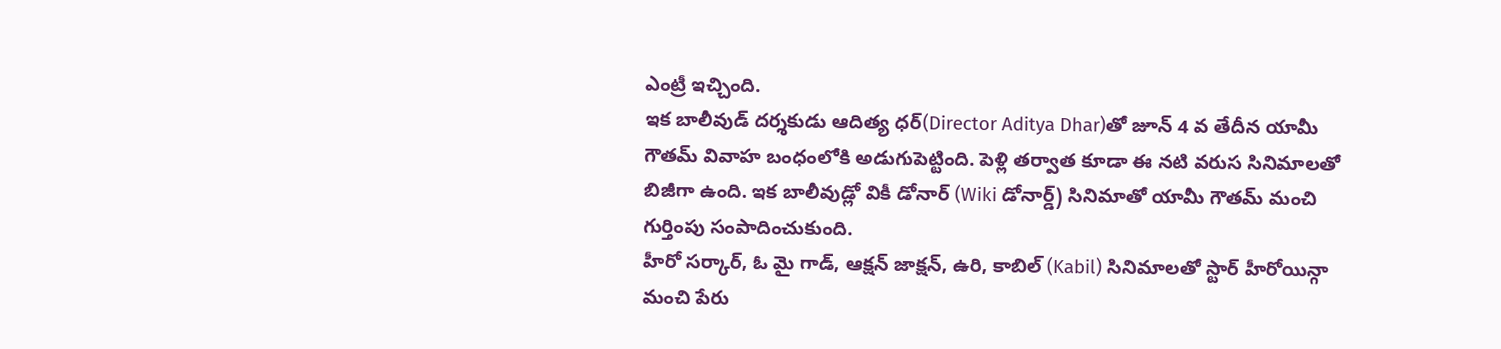ఎంట్రీ ఇచ్చింది.
ఇక బాలీవుడ్ దర్శకుడు ఆదిత్య ధర్(Director Aditya Dhar)తో జూన్ 4 వ తేదీన యామీ గౌతమ్ వివాహ బంధంలోకి అడుగుపెట్టింది. పెళ్లి తర్వాత కూడా ఈ నటి వరుస సినిమాలతో బిజీగా ఉంది. ఇక బాలీవుడ్లో వికీ డోనార్ (Wiki డోనార్డ్) సినిమాతో యామీ గౌతమ్ మంచి గుర్తింపు సంపాదించుకుంది.
హీరో సర్కార్, ఓ మై గాడ్, ఆక్షన్ జాక్షన్, ఉరి, కాబిల్ (Kabil) సినిమాలతో స్టార్ హీరోయిన్గా మంచి పేరు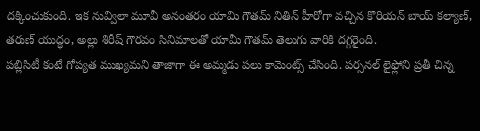దక్కించుకుంది. ఇక నువ్విలా మూవీ అనంతరం యామి గౌతమ్ నితిన్ హీరోగా వచ్చిన కొరియన్ బాయ్ కల్యాణ్, తరుణ్ యుద్ధం, అల్లు శిరీష్ గౌరవం సినిమాలతో యామీ గౌతమ్ తెలుగు వారికి దగ్గరైంది.
పబ్లిసిటీ కంటే గోప్యత ముఖ్యమని తాజాగా ఈ అమ్మడు పలు కామెంట్స్ చేసింది. పర్సనల్ లైఫ్లోని ప్రతీ చిన్న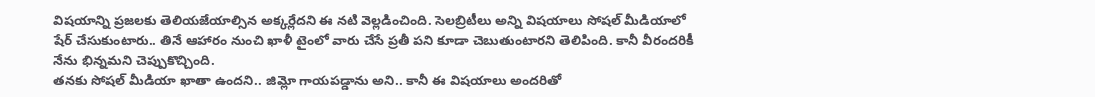విషయాన్ని ప్రజలకు తెలియజేయాల్సిన అక్కర్లేదని ఈ నటి వెల్లడించింది. సెలబ్రిటీలు అన్ని విషయాలు సోషల్ మీడియాలో షేర్ చేసుకుంటారు.. తినే ఆహారం నుంచి ఖాళీ టైంలో వారు చేసే ప్రతీ పని కూడా చెబుతుంటారని తెలిపింది. కానీ వీరందరికీ నేను భిన్నమని చెప్పుకొచ్చింది.
తనకు సోషల్ మీడియా ఖాతా ఉందని.. జిమ్లో గాయపడ్డాను అని.. కానీ ఈ విషయాలు అందరితో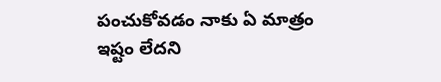పంచుకోవడం నాకు ఏ మాత్రం ఇష్టం లేదని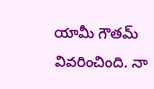యామీ గౌతమ్ వివరించింది. నా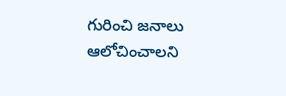గురించి జనాలు ఆలోచించాలని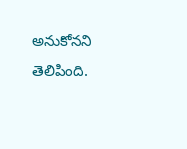అనుకోనని తెలిపింది.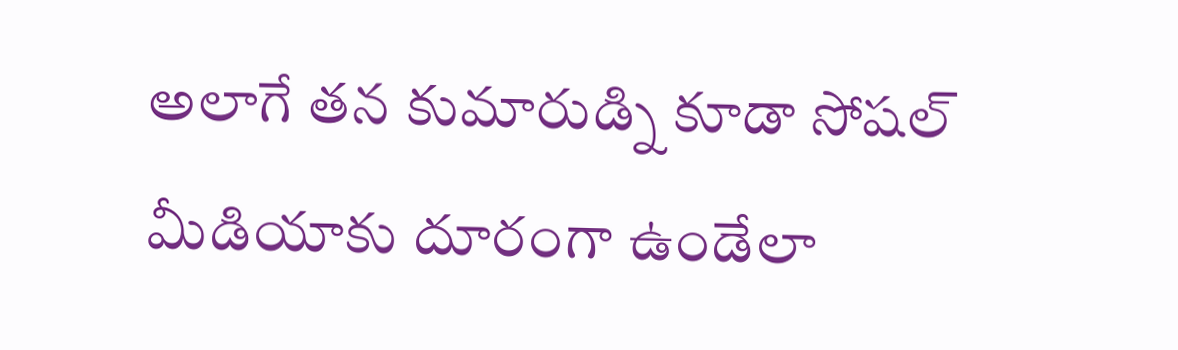అలాగే తన కుమారుడ్ని కూడా సోషల్ మీడియాకు దూరంగా ఉండేలా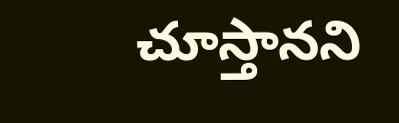చూస్తానని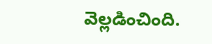వెల్లడించింది.